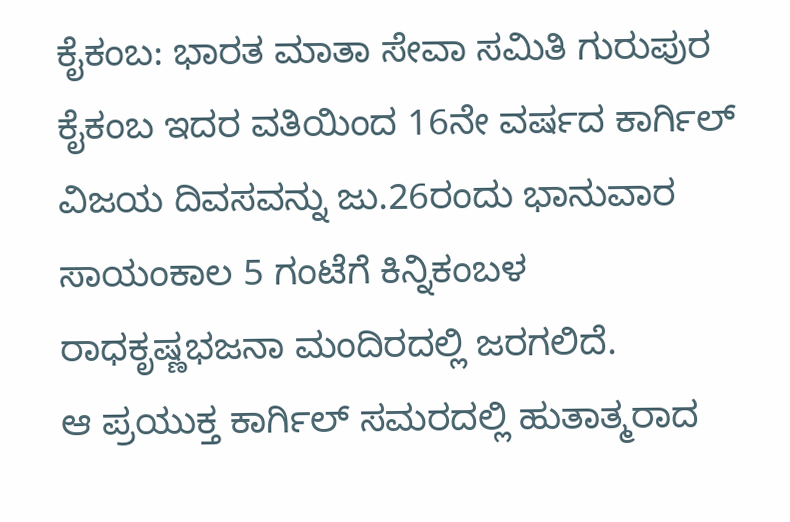ಕೈಕಂಬ: ಭಾರತ ಮಾತಾ ಸೇವಾ ಸಮಿತಿ ಗುರುಪುರ ಕೈಕಂಬ ಇದರ ವತಿಯಿಂದ 16ನೇ ವರ್ಷದ ಕಾರ್ಗಿಲ್ ವಿಜಯ ದಿವಸವನ್ನು ಜು.26ರಂದು ಭಾನುವಾರ ಸಾಯಂಕಾಲ 5 ಗಂಟೆಗೆ ಕಿನ್ನಿಕಂಬಳ ರಾಧಕೃಷ್ಣಭಜನಾ ಮಂದಿರದಲ್ಲಿ ಜರಗಲಿದೆ.
ಆ ಪ್ರಯುಕ್ತ ಕಾರ್ಗಿಲ್ ಸಮರದಲ್ಲಿ ಹುತಾತ್ಮರಾದ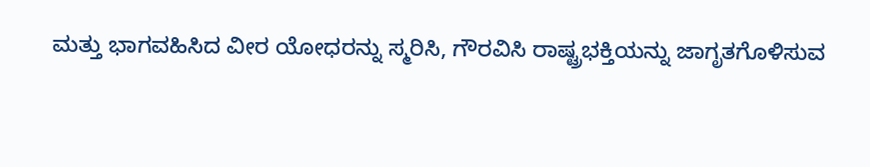ಮತ್ತು ಭಾಗವಹಿಸಿದ ವೀರ ಯೋಧರನ್ನು ಸ್ಮರಿಸಿ, ಗೌರವಿಸಿ ರಾಷ್ಟ್ರಭಕ್ತಿಯನ್ನು ಜಾಗೃತಗೊಳಿಸುವ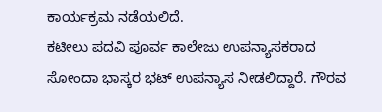ಕಾರ್ಯಕ್ರಮ ನಡೆಯಲಿದೆ.
ಕಟೀಲು ಪದವಿ ಪೂರ್ವ ಕಾಲೇಜು ಉಪನ್ಯಾಸಕರಾದ ಸೋಂದಾ ಭಾಸ್ಕರ ಭಟ್ ಉಪನ್ಯಾಸ ನೀಡಲಿದ್ದಾರೆ. ಗೌರವ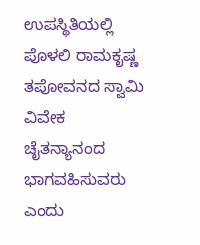ಉಪಸ್ಥಿತಿಯಲ್ಲಿ ಪೊಳಲಿ ರಾಮಕೃಷ್ಣ ತಪೋವನದ ಸ್ವಾಮಿ ವಿವೇಕ ಚೈತನ್ಯಾನಂದ ಭಾಗವಹಿಸುವರು ಎಂದು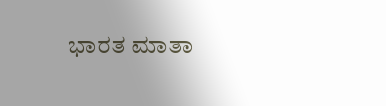ಭಾರತ ಮಾತಾ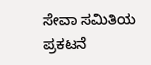ಸೇವಾ ಸಮಿತಿಯ ಪ್ರಕಟನೆ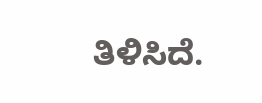ತಿಳಿಸಿದೆ.